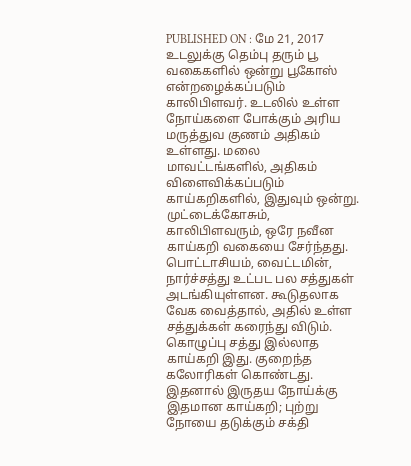PUBLISHED ON : மே 21, 2017
உடலுக்கு தெம்பு தரும் பூ வகைகளில் ஒன்று பூகோஸ் என்றழைக்கப்படும் காலிபிளவர். உடலில் உள்ள நோய்களை போக்கும் அரிய மருத்துவ குணம் அதிகம் உள்ளது. மலை மாவட்டங்களில், அதிகம் விளைவிக்கப்படும் காய்கறிகளில், இதுவும் ஒன்று.
முட்டைக்கோசும், காலிபிளவரும், ஒரே நவீன காய்கறி வகையை சேர்ந்தது. பொட்டாசியம், வைட்டமின், நார்ச்சத்து உட்பட பல சத்துகள் அடங்கியுள்ளன. கூடுதலாக வேக வைத்தால், அதில் உள்ள சத்துக்கள் கரைந்து விடும். கொழுப்பு சத்து இல்லாத காய்கறி இது. குறைந்த கலோரிகள் கொண்டது.
இதனால் இருதய நோய்க்கு இதமான காய்கறி; புற்று நோயை தடுக்கும் சக்தி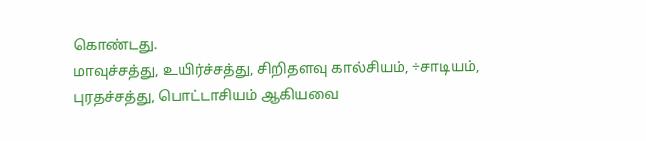கொண்டது.
மாவுச்சத்து, உயிர்ச்சத்து, சிறிதளவு கால்சியம், ÷சாடியம், புரதச்சத்து, பொட்டாசியம் ஆகியவை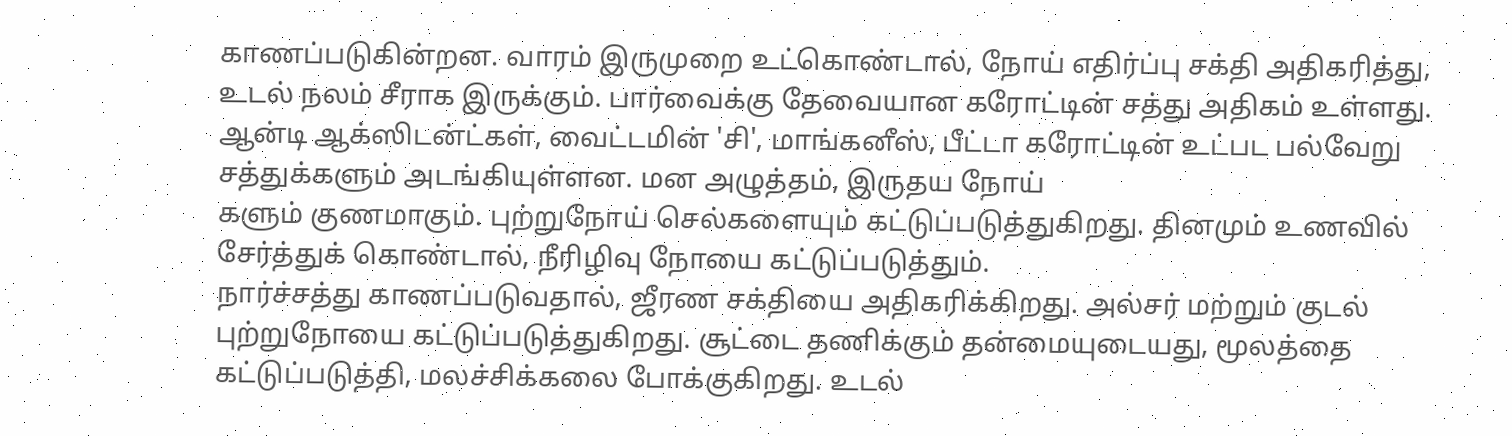காணப்படுகின்றன. வாரம் இருமுறை உட்கொண்டால், நோய் எதிர்ப்பு சக்தி அதிகரித்து, உடல் நலம் சீராக இருக்கும். பார்வைக்கு தேவையான கரோட்டின் சத்து அதிகம் உள்ளது.
ஆன்டி ஆக்ஸிடன்ட்கள், வைட்டமின் 'சி', மாங்கனீஸ், பீட்டா கரோட்டின் உட்பட பல்வேறு சத்துக்களும் அடங்கியுள்ளன. மன அழுத்தம், இருதய நோய்
களும் குணமாகும். புற்றுநோய் செல்களையும் கட்டுப்படுத்துகிறது. தினமும் உணவில் சேர்த்துக் கொண்டால், நீரிழிவு நோயை கட்டுப்படுத்தும்.
நார்ச்சத்து காணப்படுவதால், ஜீரண சக்தியை அதிகரிக்கிறது. அல்சர் மற்றும் குடல் புற்றுநோயை கட்டுப்படுத்துகிறது. சூட்டை தணிக்கும் தன்மையுடையது, மூலத்தை கட்டுப்படுத்தி, மலச்சிக்கலை போக்குகிறது. உடல்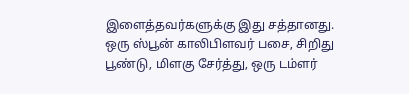இளைத்தவர்களுக்கு இது சத்தானது.
ஒரு ஸ்பூன் காலிபிளவர் பசை, சிறிது பூண்டு, மிளகு சேர்த்து, ஒரு டம்ளர்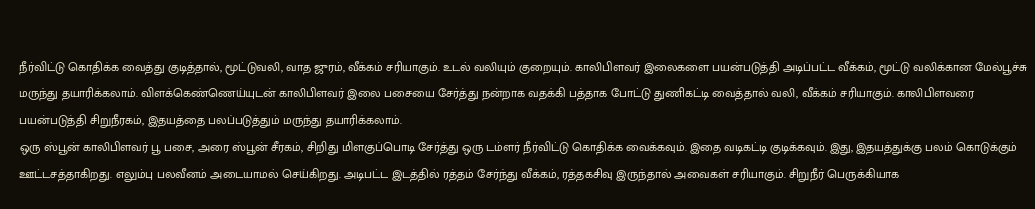நீர்விட்டு கொதிக்க வைத்து குடித்தால், மூட்டுவலி, வாத ஜுரம், வீக்கம் சரியாகும். உடல் வலியும் குறையும். காலிபிளவர் இலைகளை பயன்படுத்தி அடிப்பட்ட வீக்கம், மூட்டு வலிக்கான மேல்பூச்சு மருந்து தயாரிக்கலாம். விளக்கெண்ணெய்யுடன் காலிபிளவர் இலை பசையை சேர்த்து நன்றாக வதக்கி பத்தாக போட்டு துணிகட்டி வைத்தால் வலி, வீக்கம் சரியாகும். காலிபிளவரை பயன்படுத்தி சிறுநீரகம், இதயத்தை பலப்படுத்தும் மருந்து தயாரிக்கலாம்.
ஒரு ஸ்பூன் காலிபிளவர் பூ பசை, அரை ஸ்பூன் சீரகம், சிறிது மிளகுப்பொடி சேர்த்து ஒரு டம்ளர் நீர்விட்டு கொதிக்க வைக்கவும். இதை வடிகட்டி குடிக்கவும். இது, இதயத்துக்கு பலம் கொடுக்கும் ஊட்டசத்தாகிறது. எலும்பு பலவீனம் அடையாமல் செய்கிறது. அடிபட்ட இடத்தில் ரத்தம் சேர்ந்து வீக்கம், ரத்தகசிவு இருந்தால் அவைகள் சரியாகும். சிறுநீர் பெருக்கியாக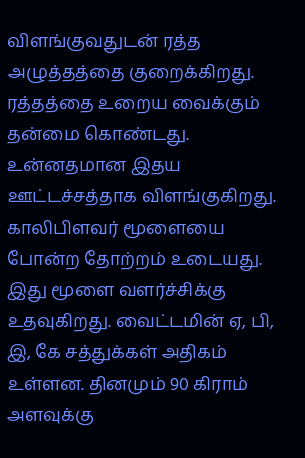விளங்குவதுடன் ரத்த அழுத்தத்தை குறைக்கிறது.
ரத்தத்தை உறைய வைக்கும் தன்மை கொண்டது. உன்னதமான இதய ஊட்டச்சத்தாக விளங்குகிறது. காலிபிளவர் மூளையை போன்ற தோற்றம் உடையது. இது மூளை வளர்ச்சிக்கு உதவுகிறது. வைட்டமின் ஏ, பி, இ, கே சத்துக்கள் அதிகம் உள்ளன. தினமும் 90 கிராம் அளவுக்கு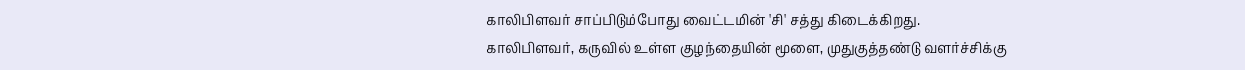காலிபிளவர் சாப்பிடும்போது வைட்டமின் 'சி' சத்து கிடைக்கிறது.
காலிபிளவர், கருவில் உள்ள குழந்தையின் மூளை, முதுகுத்தண்டு வளர்ச்சிக்கு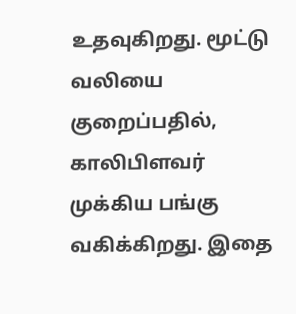உதவுகிறது. மூட்டு வலியை குறைப்பதில், காலிபிளவர் முக்கிய பங்கு வகிக்கிறது. இதை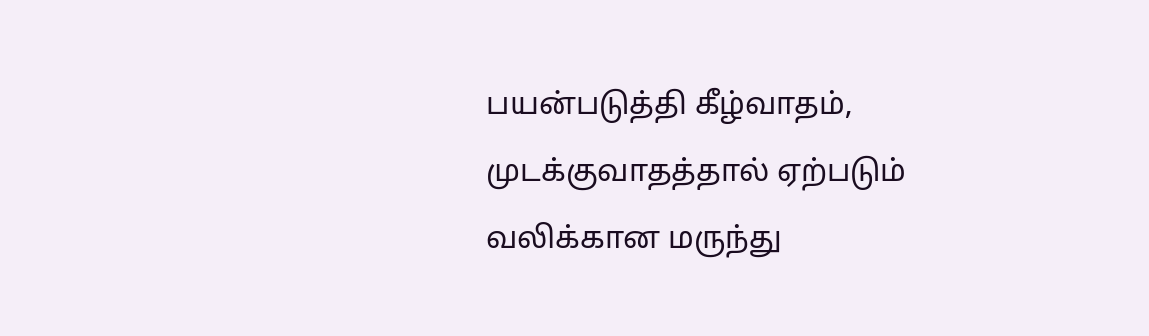பயன்படுத்தி கீழ்வாதம், முடக்குவாதத்தால் ஏற்படும் வலிக்கான மருந்து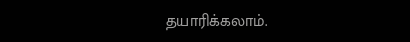தயாரிக்கலாம்.